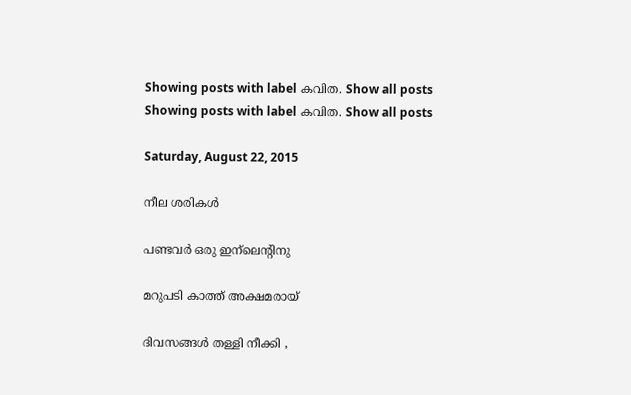Showing posts with label കവിത. Show all posts
Showing posts with label കവിത. Show all posts

Saturday, August 22, 2015

നീല ശരികൾ

പണ്ടവർ ഒരു ഇന്ലെന്റിനു

മറുപടി കാത്ത് അക്ഷമരായ്

ദിവസങ്ങൾ തള്ളി നീക്കി ,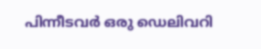പിന്നീടവർ ഒരു ഡെലിവറി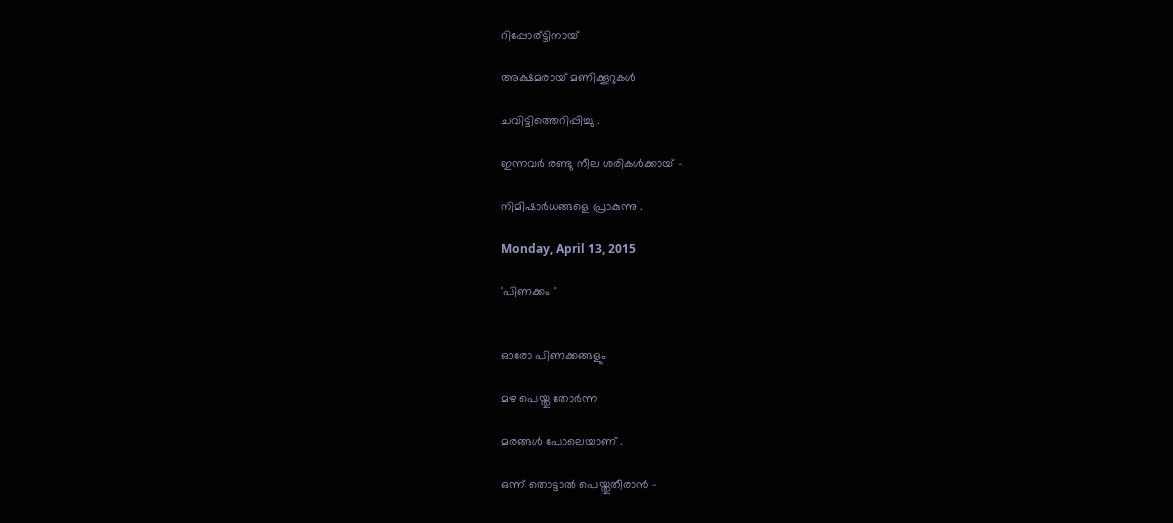റിപ്പോര്ട്ടിനായ്‌

അക്ഷമരായ് മണിക്കൂറുകൾ

ചവിട്ടിത്തെറിപ്പിച്ചു .

ഇന്നവർ രണ്ടു നീല ശരികൾക്കായ്‌ -

നിമിഷാർധങ്ങളെ പ്രാകുന്നു .

Monday, April 13, 2015

'പിണക്കം '


ഓരോ പിണക്കങ്ങളും

മഴ പെയ്തു തോർന്ന

മരങ്ങൾ പോലെയാണ് .

ഒന്ന് തൊട്ടാൽ പെയ്തുതീരാൻ -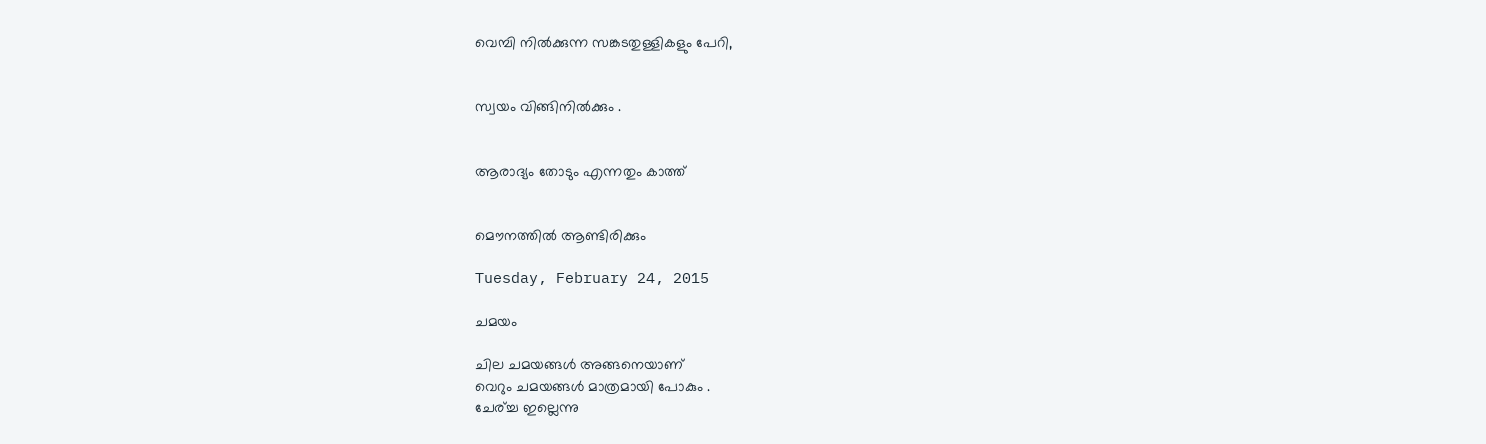വെമ്പി നിൽക്കുന്ന സങ്കടതുള്ളികളും പേറി,


സ്വയം വിങ്ങിനിൽക്കും .


ആരാദ്യം തോടും എന്നതും കാത്ത്


മൌനത്തിൽ ആണ്ടിരിക്കും

Tuesday, February 24, 2015

ചമയം

ചില ചമയങ്ങൾ അങ്ങനെയാണ്
വെറും ചമയങ്ങൾ മാത്രമായി പോകും .
ചേര്ച്ച ഇല്ലെന്നു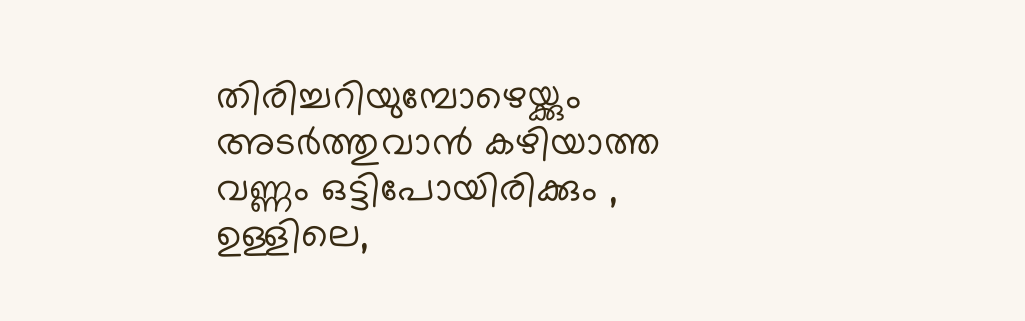തിരിച്ചറിയുമ്പോഴെയ്ക്കും
അടർത്തുവാൻ കഴിയാത്ത വണ്ണം ഒട്ടിപോയിരിക്കും ,
ഉള്ളിലെ,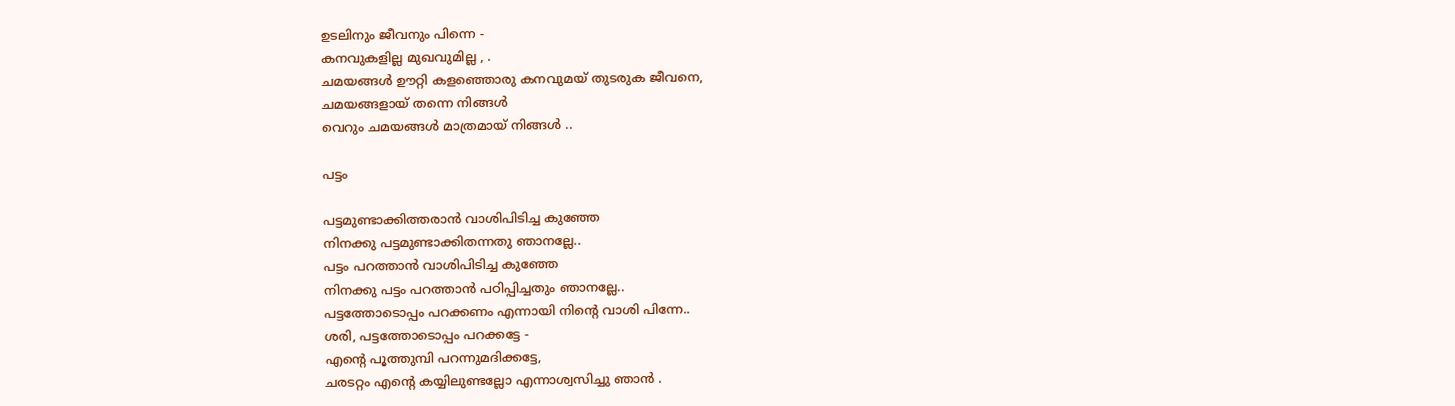ഉടലിനും ജീവനും പിന്നെ -
കനവുകളില്ല മുഖവുമില്ല , .
ചമയങ്ങൾ ഊറ്റി കളഞ്ഞൊരു കനവുമയ് തുടരുക ജീവനെ,
ചമയങ്ങളായ് തന്നെ നിങ്ങൾ
വെറും ചമയങ്ങൾ മാത്രമായ്‌ നിങ്ങൾ ..

പട്ടം

പട്ടമുണ്ടാക്കിത്തരാൻ വാശിപിടിച്ച കുഞ്ഞേ
നിനക്കു പട്ടമുണ്ടാക്കിതന്നതു ഞാനല്ലേ..
പട്ടം പറത്താൻ വാശിപിടിച്ച കുഞ്ഞേ
നിനക്കു പട്ടം പറത്താൻ പഠിപ്പിച്ചതും ഞാനല്ലേ..
പട്ടത്തോടൊപ്പം പറക്കണം എന്നായി നിന്റെ വാശി പിന്നേ..
ശരി, പട്ടത്തോടൊപ്പം പറക്കട്ടേ -
എന്റെ പൂത്തുമ്പി പറന്നുമദിക്കട്ടേ,
ചരടറ്റം എന്റെ കയ്യിലുണ്ടല്ലോ എന്നാശ്വസിച്ചു ഞാൻ .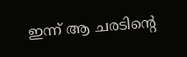ഇന്ന് ആ ചരടിന്റെ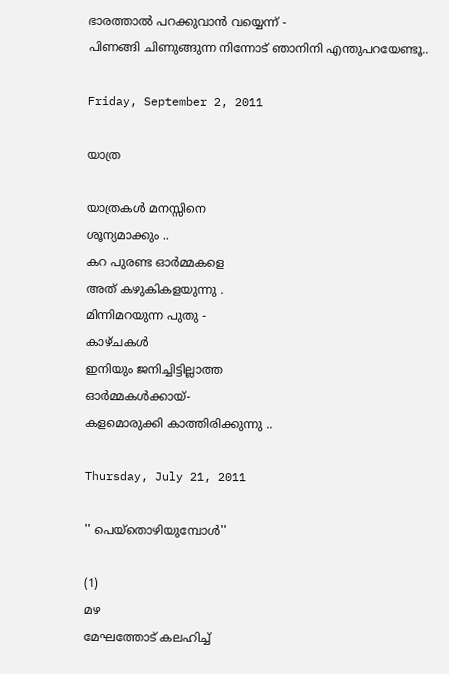ഭാരത്താൽ പറക്കുവാൻ വയ്യെന്ന് -
പിണങ്ങി ചിണുങ്ങുന്ന നിന്നോട് ഞാനിനി എന്തുപറയേണ്ടൂ..

Friday, September 2, 2011

യാത്ര

യാത്രകള്‍ മനസ്സിനെ
ശൂന്യമാക്കും ..
കറ പുരണ്ട ഓര്‍മ്മകളെ
അത് കഴുകികളയുന്നു .
മിന്നിമറയുന്ന പുതു -
കാഴ്ചകള്‍
ഇനിയും ജനിച്ചിട്ടില്ലാത്ത
ഓര്‍മ്മകള്‍ക്കായ്‌-
കളമൊരുക്കി കാത്തിരിക്കുന്നു ..

Thursday, July 21, 2011

'' പെയ്തൊഴിയുമ്പോള്‍''

(1)
മഴ
മേഘത്തോട് കലഹിച്ച്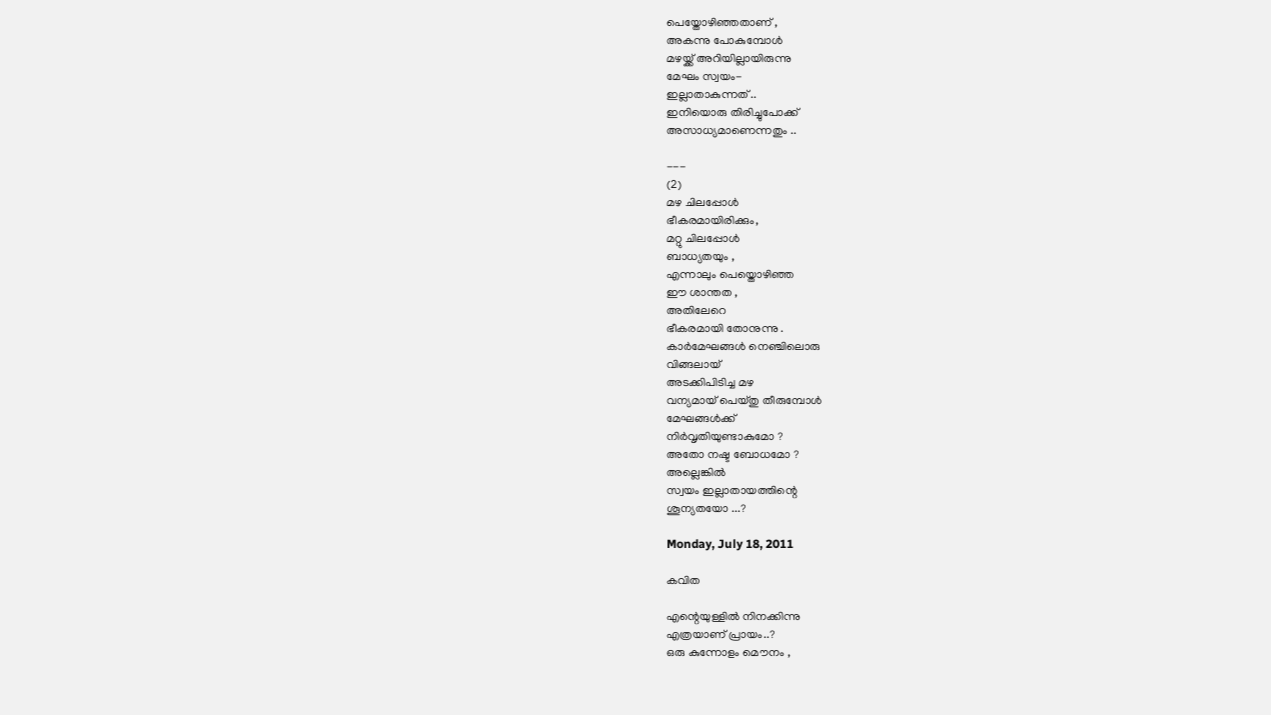പെയ്തോഴിഞ്ഞതാണ് ,
അകന്നു പോകുമ്പോള്‍
മഴയ്ക്ക്‌ അറിയില്ലായിരുന്നു
മേഘം സ്വയം-
ഇല്ലാതാകുന്നത് ..
ഇനിയൊരു തിരിച്ചുപോക്ക്
അസാധ്യമാണെന്നതും ..

---
(2)
മഴ ചിലപ്പോള്‍
ഭീകരമായിരിക്കും,
മറ്റു ചിലപ്പോള്‍
ബാധ്യതയും ,
എന്നാലും പെയ്തൊഴിഞ്ഞ
ഈ ശാന്തത ,
അതിലേറെ
ഭീകരമായി തോനുന്നു .
കാര്‍മേഘങ്ങള്‍ നെഞ്ചിലൊരു
വിങ്ങലായ്
അടക്കിപിടിച്ച മഴ
വന്യമായ് പെയ്തു തീരുമ്പോള്‍
മേഘങ്ങള്‍ക്ക്
നിര്‍വൃതിയുണ്ടാകുമോ ?
അതോ നഷ്ട ബോധമോ ?
അല്ലെങ്കില്‍
സ്വയം ഇല്ലാതായത്തിന്റെ
ശൂന്യതയോ ...?

Monday, July 18, 2011

കവിത

എന്റെയുള്ളില്‍ നിനക്കിന്നു
എത്രയാണ് പ്രായം..?
ഒരു കുന്നോളം മൌനം ,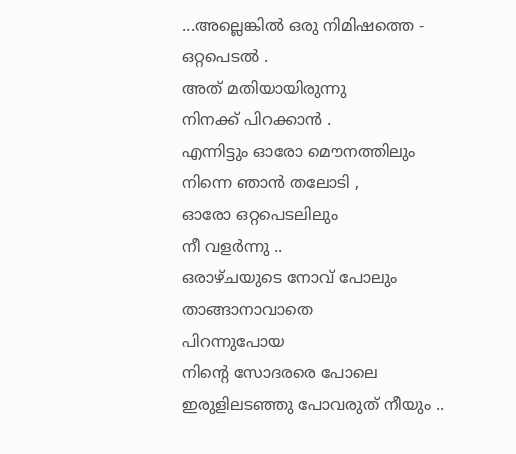...അല്ലെങ്കില്‍ ഒരു നിമിഷത്തെ -
ഒറ്റപെടല്‍ .
അത് മതിയായിരുന്നു
നിനക്ക് പിറക്കാന്‍ .
എന്നിട്ടും ഓരോ മൌനത്തിലും
നിന്നെ ഞാന്‍ തലോടി ,
ഓരോ ഒറ്റപെടലിലും
നീ വളര്‍ന്നു ..
ഒരാഴ്ചയുടെ നോവ്‌ പോലും
താങ്ങാനാവാതെ
പിറന്നുപോയ
നിന്റെ സോദരരെ പോലെ
ഇരുളിലടഞ്ഞു പോവരുത് നീയും ..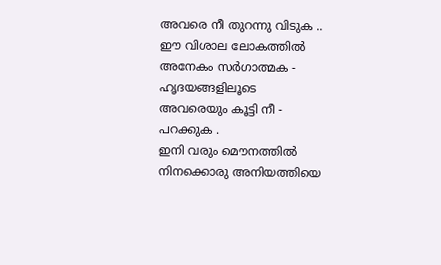അവരെ നീ തുറന്നു വിടുക ..
ഈ വിശാല ലോകത്തില്‍
അനേകം സര്‍ഗാത്മക -
ഹൃദയങ്ങളിലൂടെ
അവരെയും കൂട്ടി നീ -
പറക്കുക .
ഇനി വരും മൌനത്തില്‍
നിനക്കൊരു അനിയത്തിയെ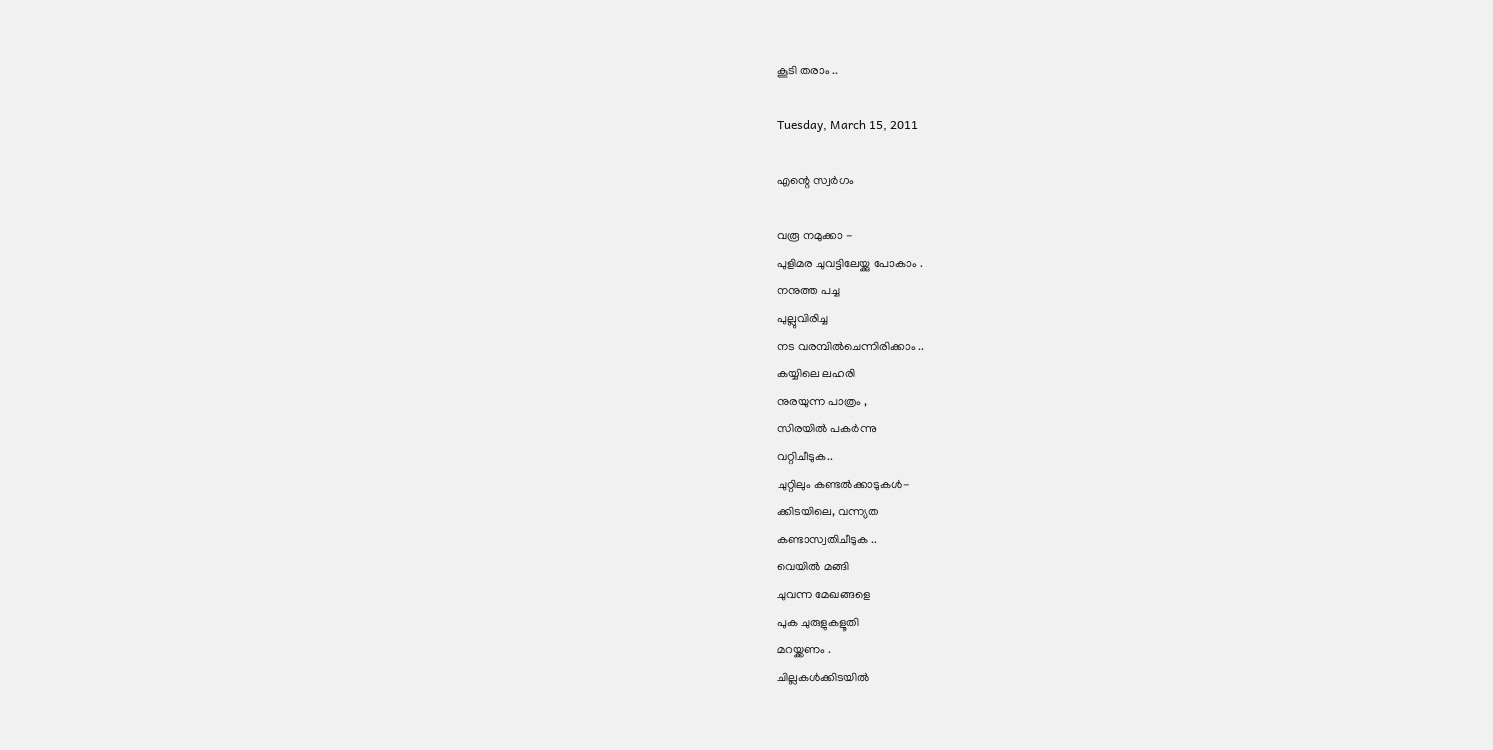കൂടി തരാം ..

Tuesday, March 15, 2011

എന്റെ സ്വര്‍ഗം

വരൂ നമുക്കാ -
പുളിമര ചുവട്ടിലേയ്ക്കു പോകാം .
നനുത്ത പച്ച
പുല്ലുവിരിച്ച
നട വരമ്പില്‍ചെന്നിരിക്കാം ..
കയ്യിലെ ലഹരി
നുരയുന്ന പാത്രം ,
സിരയില്‍ പകര്‍ന്നു
വറ്റിചീടുക..
ചുറ്റിലും കണ്ടല്‍ക്കാടുകള്‍-
ക്കിടയിലെ, വന്ന്യത
കണ്ടാസ്വതിചീടുക ..
വെയില്‍ മങ്ങി
ചുവന്ന മേഖങ്ങളെ
പുക ചുരുളുകളൂതി
മറയ്ക്കണം .
ചില്ലകള്‍ക്കിടയില്‍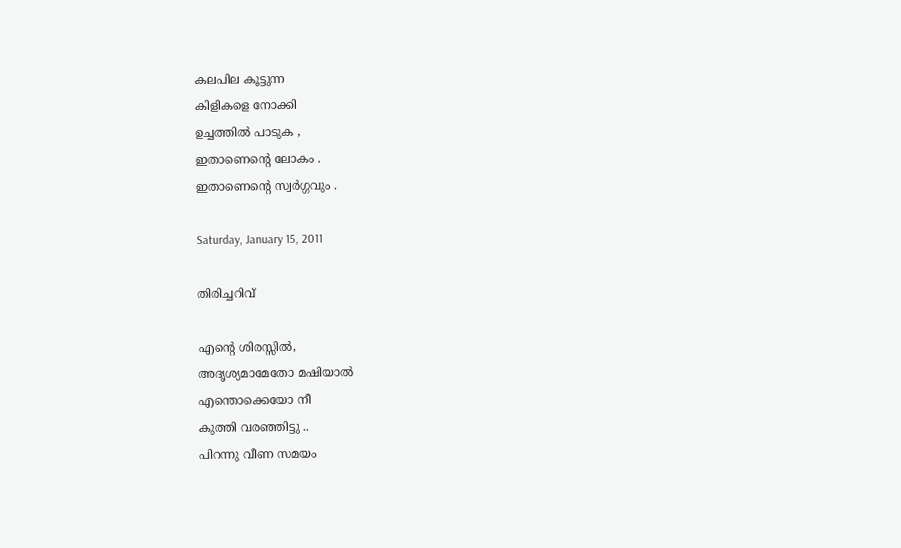കലപില കൂട്ടുന്ന
കിളികളെ നോക്കി
ഉച്ചത്തില്‍ പാടുക ,
ഇതാണെന്റെ ലോകം .
ഇതാണെന്റെ സ്വര്‍ഗ്ഗവും .

Saturday, January 15, 2011

തിരിച്ചറിവ്

എന്റെ ശിരസ്സില്‍,
അദൃശ്യമാമേതോ മഷിയാല്‍
എന്തൊക്കെയോ നീ
കുത്തി വരഞ്ഞിട്ടു ..
പിറന്നു വീണ സമയം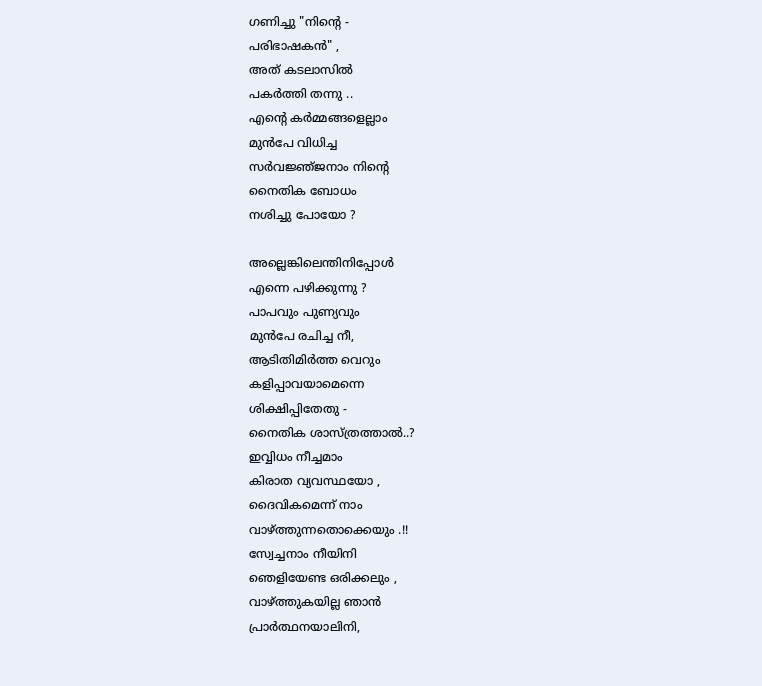ഗണിച്ചു "നിന്റെ -
പരിഭാഷകന്‍" ,
അത് കടലാസില്‍
പകര്‍ത്തി തന്നു ..
എന്റെ കര്‍മ്മങ്ങളെല്ലാം
മുന്‍പേ വിധിച്ച
സര്‍വജ്ഞ്ജനാം നിന്റെ
നൈതിക ബോധം
നശിച്ചു പോയോ ?

അല്ലെങ്കിലെന്തിനിപ്പോള്‍
എന്നെ പഴിക്കുന്നു ?
പാപവും പുണ്യവും
മുന്‍പേ രചിച്ച നീ,
ആടിതിമിര്‍ത്ത വെറും
കളിപ്പാവയാമെന്നെ
ശിക്ഷിപ്പിതേതു -
നൈതിക ശാസ്ത്രത്താല്‍..?
ഇവ്വിധം നീച്ചമാം
കിരാത വ്യവസ്ഥയോ ,
ദൈവികമെന്ന് നാം
വാഴ്ത്തുന്നതൊക്കെയും .!!
സ്വേച്ചനാം നീയിനി
ഞെളിയേണ്ട ഒരിക്കലും ,
വാഴ്ത്തുകയില്ല ഞാന്‍
പ്രാര്‍ത്ഥനയാലിനി,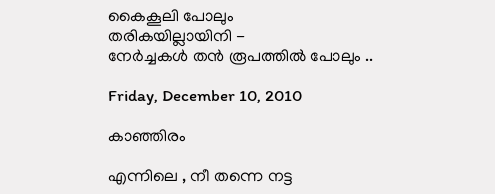കൈകൂലി പോലും
തരികയില്ലായിനി -
നേര്‍ച്ചകള്‍ തന്‍ രൂപത്തില്‍ പോലും ..

Friday, December 10, 2010

കാഞ്ഞിരം

എന്നിലെ , നീ തന്നെ നട്ട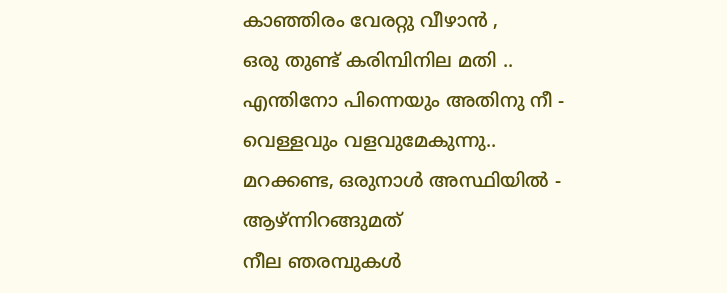കാഞ്ഞിരം വേരറ്റു വീഴാന്‍ ,
ഒരു തുണ്ട് കരിമ്പിനില മതി ..
എന്തിനോ പിന്നെയും അതിനു നീ -
വെള്ളവും വളവുമേകുന്നു..
മറക്കണ്ട, ഒരുനാള്‍ അസ്ഥിയില്‍ -
ആഴ്ന്നിറങ്ങുമത്
നീല ഞരമ്പുകള്‍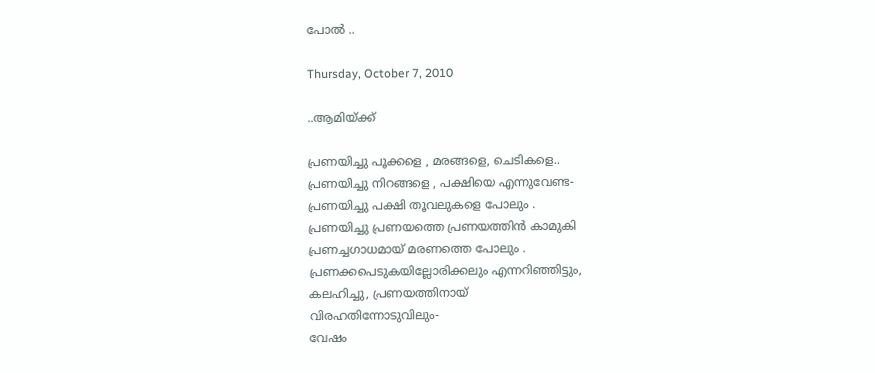പോല്‍ ..

Thursday, October 7, 2010

..ആമിയ്ക്ക്

പ്രണയിച്ചു പൂക്കളെ , മരങ്ങളെ, ചെടികളെ..
പ്രണയിച്ചു നിറങ്ങളെ , പക്ഷിയെ എന്നുവേണ്ട-
പ്രണയിച്ചു പക്ഷി തൂവലുകളെ പോലും .
പ്രണയിച്ചു പ്രണയത്തെ പ്രണയത്തിന്‍ കാമുകി
പ്രണച്ചഗാധമായ് മരണത്തെ പോലും .
പ്രണക്കപെടുകയില്ലോരിക്കലും എന്നറിഞ്ഞിട്ടും,
കലഹിച്ചു, പ്രണയത്തിനായ്‌
വിരഹതിന്നോടുവിലും-
വേഷം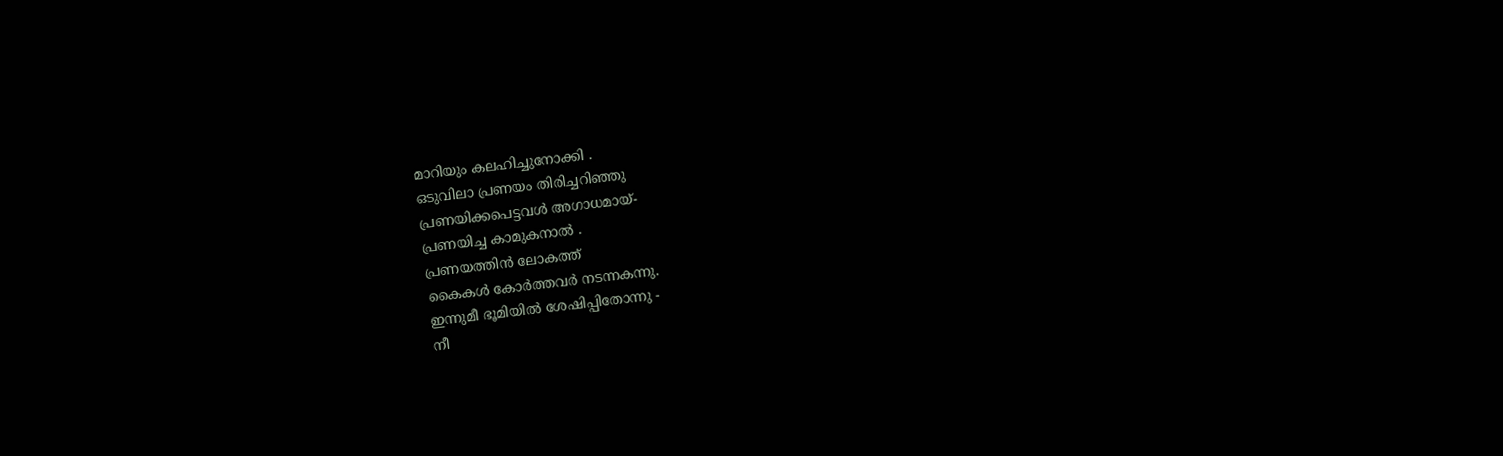മാറിയും കലഹിച്ചുനോക്കി .
ഒടുവിലാ പ്രണയം തിരിച്ചറിഞ്ഞു
പ്രണയിക്കപെട്ടവള്‍ അഗാധമായ്-
പ്രണയിച്ച കാമുകനാല്‍ .
പ്രണയത്തിന്‍ ലോകത്ത്
കൈകള്‍ കോര്‍ത്തവര്‍ നടന്നകന്നു.
ഇന്നുമീ ഭൂമിയില്‍ ശേഷിപ്പിതോന്നു -
നീ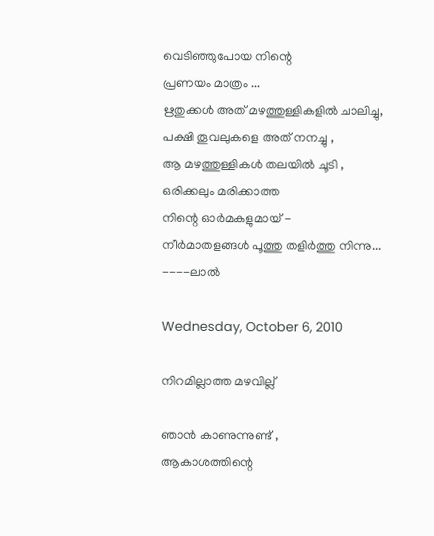വെടിഞ്ഞുപോയ നിന്റെ
പ്രണയം മാത്രം ...
ഋതുക്കള്‍ അത് മഴത്തുള്ളികളില്‍ ചാലിച്ചു,
പക്ഷി തൂവലുകളെ അത് നനച്ചു ,
ആ മഴത്തുള്ളികള്‍ തലയില്‍ ചൂടി ,
ഒരിക്കലും മരിക്കാത്ത
നിന്റെ ഓര്‍മകളുമായ് -
നീര്‍മാതളങ്ങള്‍ പൂത്തു തളിര്‍ത്തു നിന്നു...
----ലാല്‍

Wednesday, October 6, 2010

നിറമില്ലാത്ത മഴവില്ല്

ഞാന്‍ കാണുന്നുണ്ട് ,
ആകാശത്തിന്റെ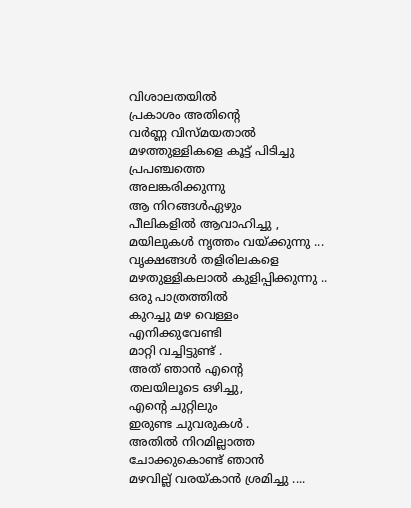വിശാലതയില്‍
പ്രകാശം അതിന്റെ
വര്‍ണ്ണ വിസ്മയതാല്‍
മഴത്തുള്ളികളെ കൂട്ട് പിടിച്ചു
പ്രപഞ്ചത്തെ
അലങ്കരിക്കുന്നു
ആ നിറങ്ങള്‍ഏഴും
പീലികളില്‍ ആവാഹിച്ചു ,
മയിലുകള്‍ നൃത്തം വയ്ക്കുന്നു ...
വൃക്ഷങ്ങള്‍ തളിരിലകളെ
മഴതുള്ളികലാല്‍ കുളിപ്പിക്കുന്നു ..
ഒരു പാത്രത്തില്‍
കുറച്ചു മഴ വെള്ളം
എനിക്കുവേണ്ടി
മാറ്റി വച്ചിട്ടുണ്ട് .
അത് ഞാന്‍ എന്റെ
തലയിലൂടെ ഒഴിച്ചു,
എന്റെ ചുറ്റിലും
ഇരുണ്ട ചുവരുകള്‍ .
അതില്‍ നിറമില്ലാത്ത
ചോക്കുകൊണ്ട്‌ ഞാന്‍
മഴവില്ല് വരയ്കാന്‍ ശ്രമിച്ചു ....